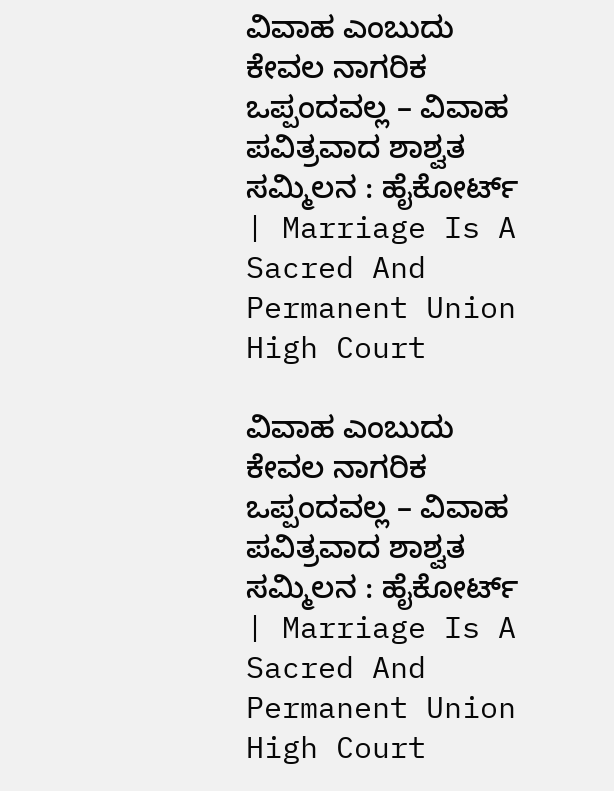ವಿವಾಹ ಎಂಬುದು ಕೇವಲ ನಾಗರಿಕ ಒಪ್ಪಂದವಲ್ಲ – ವಿವಾಹ ಪವಿತ್ರವಾದ ಶಾಶ್ವತ ಸಮ್ಮಿಲನ : ಹೈಕೋರ್ಟ್‌ | Marriage Is A Sacred And Permanent Union High Court

ವಿವಾಹ ಎಂಬುದು ಕೇವಲ ನಾಗರಿಕ ಒಪ್ಪಂದವಲ್ಲ – ವಿವಾಹ ಪವಿತ್ರವಾದ ಶಾಶ್ವತ ಸಮ್ಮಿಲನ : ಹೈಕೋರ್ಟ್‌ | Marriage Is A Sacred And Permanent Union High Court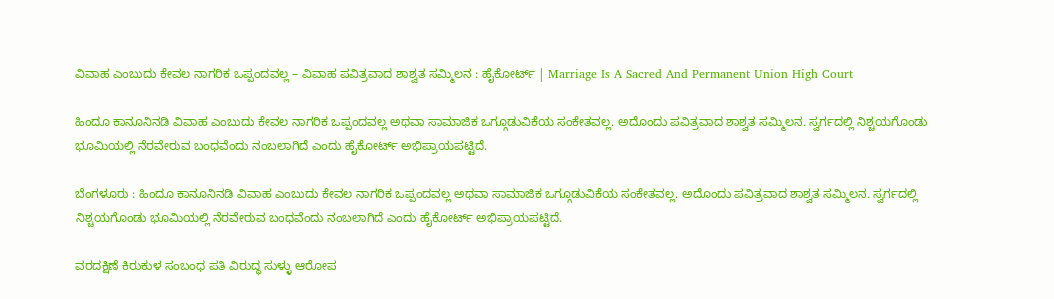ವಿವಾಹ ಎಂಬುದು ಕೇವಲ ನಾಗರಿಕ ಒಪ್ಪಂದವಲ್ಲ – ವಿವಾಹ ಪವಿತ್ರವಾದ ಶಾಶ್ವತ ಸಮ್ಮಿಲನ : ಹೈಕೋರ್ಟ್‌ | Marriage Is A Sacred And Permanent Union High Court

ಹಿಂದೂ ಕಾನೂನಿನಡಿ ವಿವಾಹ ಎಂಬುದು ಕೇವಲ ನಾಗರಿಕ ಒಪ್ಪಂದವಲ್ಲ ಅಥವಾ ಸಾಮಾಜಿಕ ಒಗ್ಗೂಡುವಿಕೆಯ ಸಂಕೇತವಲ್ಲ. ಅದೊಂದು ಪವಿತ್ರವಾದ ಶಾಶ್ವತ ಸಮ್ಮಿಲನ. ಸ್ವರ್ಗದಲ್ಲಿ ನಿಶ್ಚಯಗೊಂಡು ಭೂಮಿಯಲ್ಲಿ ನೆರವೇರುವ ಬಂಧವೆಂದು ನಂಬಲಾಗಿದೆ ಎಂದು ಹೈಕೋರ್ಟ್‌ ಅಭಿಪ್ರಾಯಪಟ್ಟಿದೆ.

ಬೆಂಗಳೂರು : ಹಿಂದೂ ಕಾನೂನಿನಡಿ ವಿವಾಹ ಎಂಬುದು ಕೇವಲ ನಾಗರಿಕ ಒಪ್ಪಂದವಲ್ಲ ಅಥವಾ ಸಾಮಾಜಿಕ ಒಗ್ಗೂಡುವಿಕೆಯ ಸಂಕೇತವಲ್ಲ. ಅದೊಂದು ಪವಿತ್ರವಾದ ಶಾಶ್ವತ ಸಮ್ಮಿಲನ. ಸ್ವರ್ಗದಲ್ಲಿ ನಿಶ್ಚಯಗೊಂಡು ಭೂಮಿಯಲ್ಲಿ ನೆರವೇರುವ ಬಂಧವೆಂದು ನಂಬಲಾಗಿದೆ ಎಂದು ಹೈಕೋರ್ಟ್‌ ಅಭಿಪ್ರಾಯಪಟ್ಟಿದೆ.

ವರದಕ್ಷಿಣೆ ಕಿರುಕುಳ ಸಂಬಂಧ ಪತಿ ವಿರುದ್ಧ ಸುಳ್ಳು ಆರೋಪ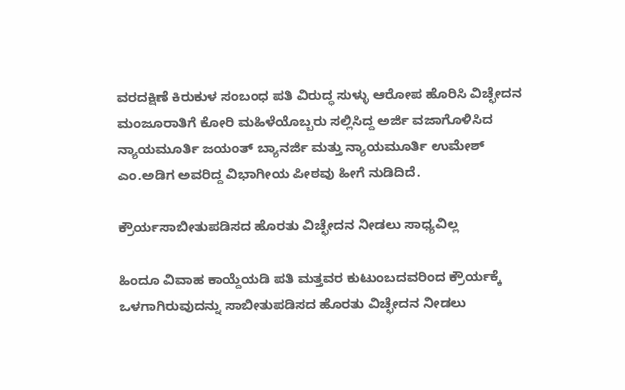ವರದಕ್ಷಿಣೆ ಕಿರುಕುಳ ಸಂಬಂಧ ಪತಿ ವಿರುದ್ಧ ಸುಳ್ಳು ಆರೋಪ ಹೊರಿಸಿ ವಿಚ್ಛೇದನ ಮಂಜೂರಾತಿಗೆ ಕೋರಿ ಮಹಿಳೆಯೊಬ್ಬರು ಸಲ್ಲಿಸಿದ್ದ ಅರ್ಜಿ ವಜಾಗೊಳಿಸಿದ ನ್ಯಾಯಮೂರ್ತಿ ಜಯಂತ್ ಬ್ಯಾನರ್ಜಿ ಮತ್ತು ನ್ಯಾಯಮೂರ್ತಿ ಉಮೇಶ್ ಎಂ.ಅಡಿಗ ಅವರಿದ್ದ ವಿಭಾಗೀಯ ಪೀಠವು ಹೀಗೆ ನುಡಿದಿದೆ.

ಕ್ರೌರ್ಯಸಾಬೀತುಪಡಿಸದ ಹೊರತು ವಿಚ್ಛೇದನ ನೀಡಲು ಸಾಧ್ಯವಿಲ್ಲ

ಹಿಂದೂ ವಿವಾಹ ಕಾಯ್ದೆಯಡಿ ಪತಿ ಮತ್ತವರ ಕುಟುಂಬದವರಿಂದ ಕ್ರೌರ್ಯಕ್ಕೆ ಒಳಗಾಗಿರುವುದನ್ನು ಸಾಬೀತುಪಡಿಸದ ಹೊರತು ವಿಚ್ಛೇದನ ನೀಡಲು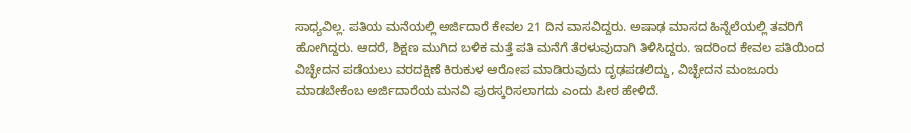ಸಾಧ್ಯವಿಲ್ಲ. ಪತಿಯ ಮನೆಯಲ್ಲಿ ಅರ್ಜಿದಾರೆ ಕೇವಲ 21 ದಿನ ವಾಸವಿದ್ದರು. ಅಷಾಢ ಮಾಸದ ಹಿನ್ನೆಲೆಯಲ್ಲಿ ತವರಿಗೆ ಹೋಗಿದ್ದರು. ಆದರೆ, ಶಿಕ್ಷಣ ಮುಗಿದ ಬಳಿಕ ಮತ್ತೆ ಪತಿ ಮನೆಗೆ ತೆರಳುವುದಾಗಿ ತಿಳಿಸಿದ್ದರು. ಇದರಿಂದ ಕೇವಲ ಪತಿಯಿಂದ ವಿಚ್ಛೇದನ ಪಡೆಯಲು ವರದಕ್ಷಿಣೆ ಕಿರುಕುಳ ಆರೋಪ ಮಾಡಿರುವುದು ದೃಢಪಡಲಿದ್ದು, ವಿಚ್ಛೇದನ ಮಂಜೂರು ಮಾಡಬೇಕೆಂಬ ಅರ್ಜಿದಾರೆಯ ಮನವಿ ಪುರಸ್ಕರಿಸಲಾಗದು ಎಂದು ಪೀಠ ಹೇಳಿದೆ.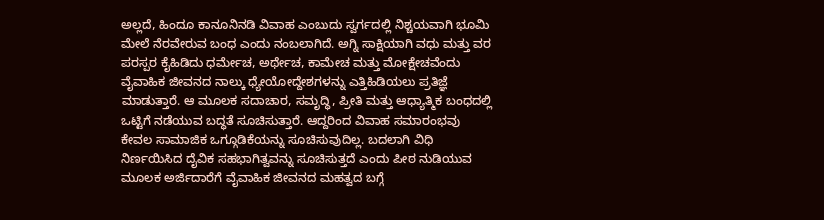ಅಲ್ಲದೆ, ಹಿಂದೂ ಕಾನೂನಿನಡಿ ವಿವಾಹ ಎಂಬುದು ಸ್ವರ್ಗದಲ್ಲಿ ನಿಶ್ಚಯವಾಗಿ ಭೂಮಿ ಮೇಲೆ ನೆರವೇರುವ ಬಂಧ ಎಂದು ನಂಬಲಾಗಿದೆ. ಅಗ್ನಿ ಸಾಕ್ಷಿಯಾಗಿ ವಧು ಮತ್ತು ವರ ಪರಸ್ಪರ ಕೈಹಿಡಿದು ಧರ್ಮೇಚ, ಅರ್ಥೇಚ, ಕಾಮೇಚ ಮತ್ತು ಮೋಕ್ಷೇಚವೆಂದು ವೈವಾಹಿಕ ಜೀವನದ ನಾಲ್ಕು ಧ್ಯೇಯೋದ್ದೇಶಗಳನ್ನು ಎತ್ತಿಹಿಡಿಯಲು ಪ್ರತಿಜ್ಞೆ ಮಾಡುತ್ತಾರೆ. ಆ ಮೂಲಕ ಸದಾಚಾರ, ಸಮೃದ್ಧಿ, ಪ್ರೀತಿ ಮತ್ತು ಆಧ್ಯಾತ್ಮಿಕ ಬಂಧದಲ್ಲಿ ಒಟ್ಟಿಗೆ ನಡೆಯುವ ಬದ್ಧತೆ ಸೂಚಿಸುತ್ತಾರೆ. ಆದ್ದರಿಂದ ವಿವಾಹ ಸಮಾರಂಭವು ಕೇವಲ ಸಾಮಾಜಿಕ ಒಗ್ಗೂಡಿಕೆಯನ್ನು ಸೂಚಿಸುವುದಿಲ್ಲ. ಬದಲಾಗಿ ವಿಧಿ ನಿರ್ಣಯಿಸಿದ ದೈವಿಕ ಸಹಭಾಗಿತ್ವವನ್ನು ಸೂಚಿಸುತ್ತದೆ ಎಂದು ಪೀಠ ನುಡಿಯುವ ಮೂಲಕ ಅರ್ಜಿದಾರೆಗೆ ವೈವಾಹಿಕ ಜೀವನದ ಮಹತ್ವದ ಬಗ್ಗೆ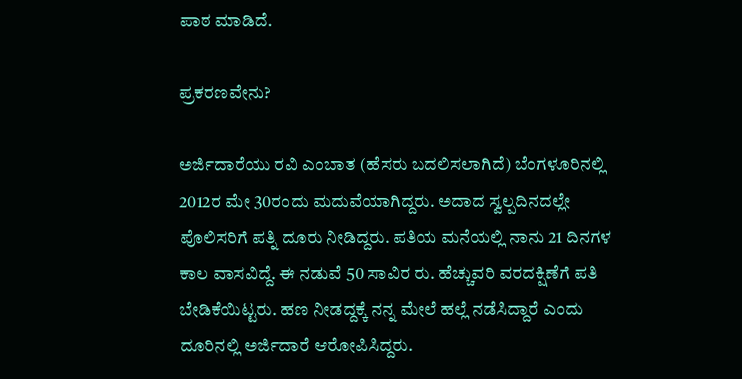ಪಾಠ ಮಾಡಿದೆ.

ಪ್ರಕರಣವೇನು?

ಅರ್ಜಿದಾರೆಯು ರವಿ ಎಂಬಾತ (ಹೆಸರು ಬದಲಿಸಲಾಗಿದೆ) ಬೆಂಗಳೂರಿನಲ್ಲಿ 2012ರ ಮೇ 30ರಂದು ಮದುವೆಯಾಗಿದ್ದರು. ಅದಾದ ಸ್ವಲ್ಪದಿನದಲ್ಲೇ ಪೊಲಿಸರಿಗೆ ಪತ್ನಿ ದೂರು ನೀಡಿದ್ದರು. ಪತಿಯ ಮನೆಯಲ್ಲಿ ನಾನು 21 ದಿನಗಳ ಕಾಲ ವಾಸವಿದ್ದೆ. ಈ ನಡುವೆ 50 ಸಾವಿರ ರು. ಹೆಚ್ಚುವರಿ ವರದಕ್ಷಿಣೆಗೆ ಪತಿ ಬೇಡಿಕೆಯಿಟ್ಟರು. ಹಣ ನೀಡದ್ದಕ್ಕೆ ನನ್ನ ಮೇಲೆ ಹಲ್ಲೆ ನಡೆಸಿದ್ದಾರೆ ಎಂದು ದೂರಿನಲ್ಲಿ ಅರ್ಜಿದಾರೆ ಆರೋಪಿಸಿದ್ದರು.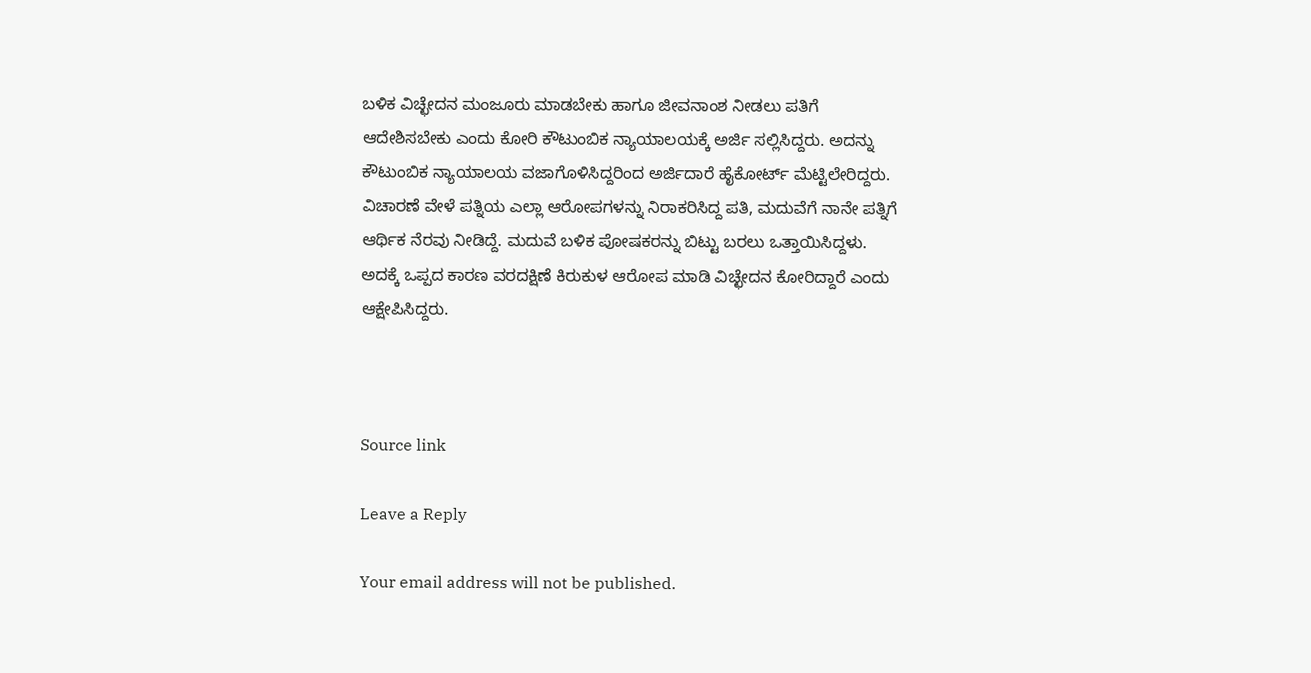ಬಳಿಕ ವಿಚ್ಛೇದನ ಮಂಜೂರು ಮಾಡಬೇಕು ಹಾಗೂ ಜೀವನಾಂಶ ನೀಡಲು ಪತಿಗೆ ಆದೇಶಿಸಬೇಕು ಎಂದು ಕೋರಿ ಕೌಟುಂಬಿಕ ನ್ಯಾಯಾಲಯಕ್ಕೆ ಅರ್ಜಿ ಸಲ್ಲಿಸಿದ್ದರು. ಅದನ್ನು ಕೌಟುಂಬಿಕ ನ್ಯಾಯಾಲಯ ವಜಾಗೊಳಿಸಿದ್ದರಿಂದ ಅರ್ಜಿದಾರೆ ಹೈಕೋರ್ಟ್ ಮೆಟ್ಟಿಲೇರಿದ್ದರು. ವಿಚಾರಣೆ ವೇಳೆ ಪತ್ನಿಯ ಎಲ್ಲಾ ಆರೋಪಗಳನ್ನು ನಿರಾಕರಿಸಿದ್ದ ಪತಿ, ಮದುವೆಗೆ ನಾನೇ ಪತ್ನಿಗೆ ಆರ್ಥಿಕ ನೆರವು ನೀಡಿದ್ದೆ. ಮದುವೆ ಬಳಿಕ ಪೋಷಕರನ್ನು ಬಿಟ್ಟು ಬರಲು ಒತ್ತಾಯಿಸಿದ್ದಳು. ಅದಕ್ಕೆ ಒಪ್ಪದ ಕಾರಣ ವರದಕ್ಷಿಣೆ ಕಿರುಕುಳ ಆರೋಪ ಮಾಡಿ ವಿಚ್ಛೇದನ ಕೋರಿದ್ದಾರೆ ಎಂದು ಆಕ್ಷೇಪಿಸಿದ್ದರು.



Source link

Leave a Reply

Your email address will not be published.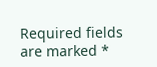Required fields are marked *